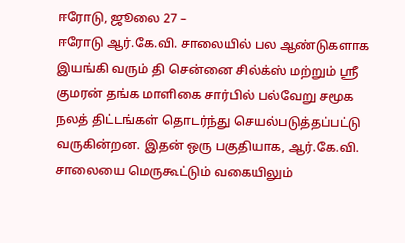ஈரோடு, ஜூலை 27 –
ஈரோடு ஆர்.கே.வி. சாலையில் பல ஆண்டுகளாக இயங்கி வரும் தி சென்னை சில்க்ஸ் மற்றும் ஸ்ரீ குமரன் தங்க மாளிகை சார்பில் பல்வேறு சமூக நலத் திட்டங்கள் தொடர்ந்து செயல்படுத்தப்பட்டு வருகின்றன. இதன் ஒரு பகுதியாக, ஆர்.கே.வி. சாலையை மெருகூட்டும் வகையிலும்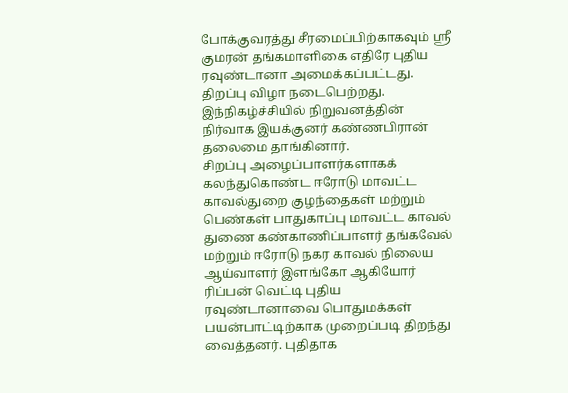போக்குவரத்து சீரமைப்பிற்காகவும் ஸ்ரீ குமரன் தங்கமாளிகை எதிரே புதிய ரவுண்டானா அமைக்கப்பட்டது. திறப்பு விழா நடைபெற்றது. இந்நிகழ்ச்சியில் நிறுவனத்தின் நிர்வாக இயக்குனர் கண்ணபிரான் தலைமை தாங்கினார்.
சிறப்பு அழைப்பாளர்களாகக் கலந்துகொண்ட ஈரோடு மாவட்ட காவல்துறை குழந்தைகள் மற்றும் பெண்கள் பாதுகாப்பு மாவட்ட காவல் துணை கண்காணிப்பாளர் தங்கவேல் மற்றும் ஈரோடு நகர காவல் நிலைய ஆய்வாளர் இளங்கோ ஆகியோர் ரிப்பன் வெட்டி புதிய ரவுண்டானாவை பொதுமக்கள் பயன்பாட்டிற்காக முறைப்படி திறந்து வைத்தனர். புதிதாக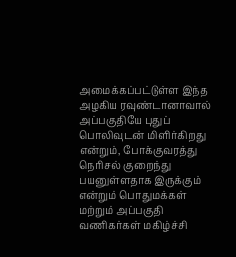அமைக்கப்பட்டுள்ள இந்த அழகிய ரவுண்டானாவால் அப்பகுதியே புதுப் பொலிவுடன் மிளிர்கிறது என்றும், போக்குவரத்து நெரிசல் குறைந்து பயனுள்ளதாக இருக்கும் என்றும் பொதுமக்கள் மற்றும் அப்பகுதி வணிகர்கள் மகிழ்ச்சி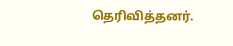தெரிவித்தனர்.